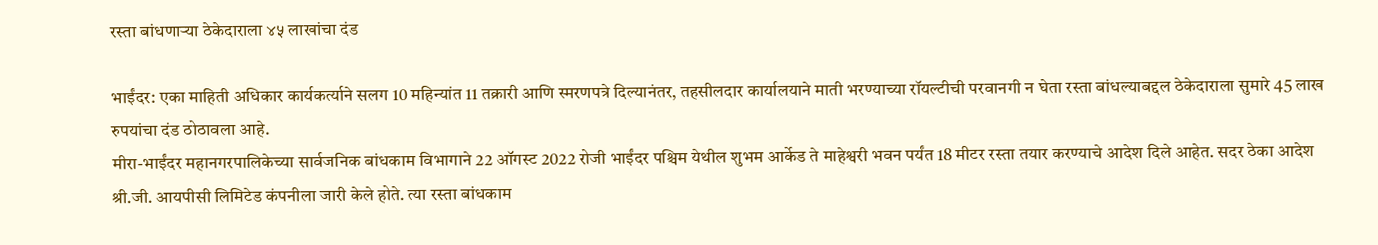रस्ता बांधणाऱ्या ठेकेदाराला ४५ लाखांचा दंड

भाईंदर: एका माहिती अधिकार कार्यकर्त्याने सलग 10 महिन्यांत 11 तक्रारी आणि स्मरणपत्रे दिल्यानंतर, तहसीलदार कार्यालयाने माती भरण्याच्या रॉयल्टीची परवानगी न घेता रस्ता बांधल्याबद्दल ठेकेदाराला सुमारे 45 लाख रुपयांचा दंड ठोठावला आहे.
मीरा-भाईंदर महानगरपालिकेच्या सार्वजनिक बांधकाम विभागाने 22 ऑगस्ट 2022 रोजी भाईंदर पश्चिम येथील शुभम आर्केड ते माहेश्वरी भवन पर्यंत 18 मीटर रस्ता तयार करण्याचे आदेश दिले आहेत. सदर ठेका आदेश श्री.जी. आयपीसी लिमिटेड कंपनीला जारी केले होते. त्या रस्ता बांधकाम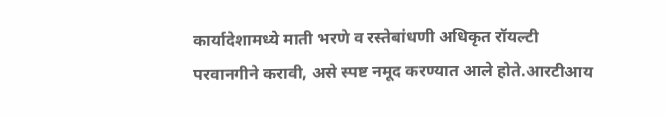कार्यादेशामध्ये माती भरणे व रस्तेबांधणी अधिकृत रॉयल्टी परवानगीने करावी, असे स्पष्ट नमूद करण्यात आले होते.आरटीआय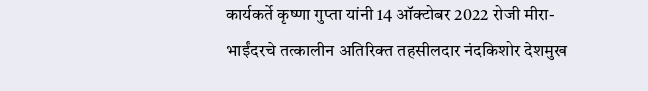कार्यकर्ते कृष्णा गुप्ता यांनी 14 ऑक्टोबर 2022 रोजी मीरा-भाईंदरचे तत्कालीन अतिरिक्त तहसीलदार नंदकिशोर देशमुख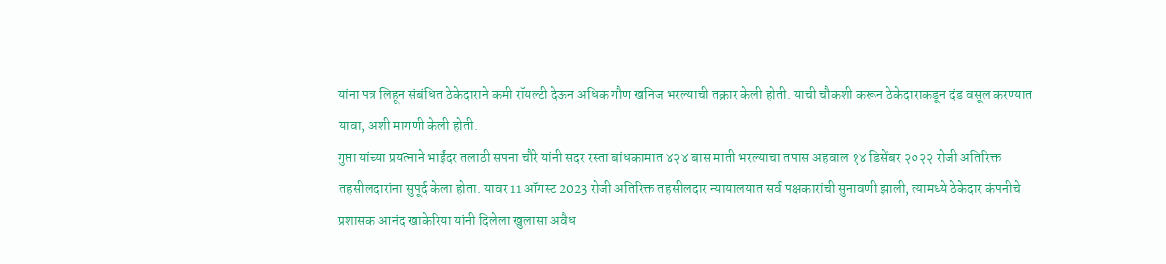यांना पत्र लिहून संबंधित ठेकेदाराने कमी रॉयल्टी देऊन अधिक गौण खनिज भरल्याची तक्रार केली होती. याची चौकशी करून ठेकेदाराकडून दंड वसूल करण्यात यावा, अशी मागणी केली होती.
गुप्ता यांच्या प्रयत्नाने भाईंदर तलाठी सपना चौरे यांनी सदर रस्ता बांधकामात ४२४ बास माती भरल्याचा तपास अहवाल १४ डिसेंबर २०२२ रोजी अतिरिक्त तहसीलदारांना सुपूर्द केला होता. यावर 11 ऑगस्ट 2023 रोजी अतिरिक्त तहसीलदार न्यायालयात सर्व पक्षकारांची सुनावणी झाली, त्यामध्ये ठेकेदार कंपनीचे प्रशासक आनंद खाकेरिया यांनी दिलेला खुलासा अवैध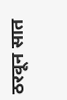ठरवून सात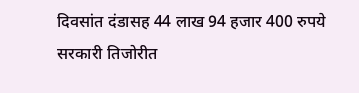दिवसांत दंडासह 44 लाख 94 हजार 400 रुपये सरकारी तिजोरीत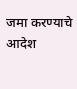जमा करण्याचे आदेश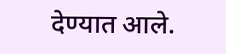देण्यात आले.